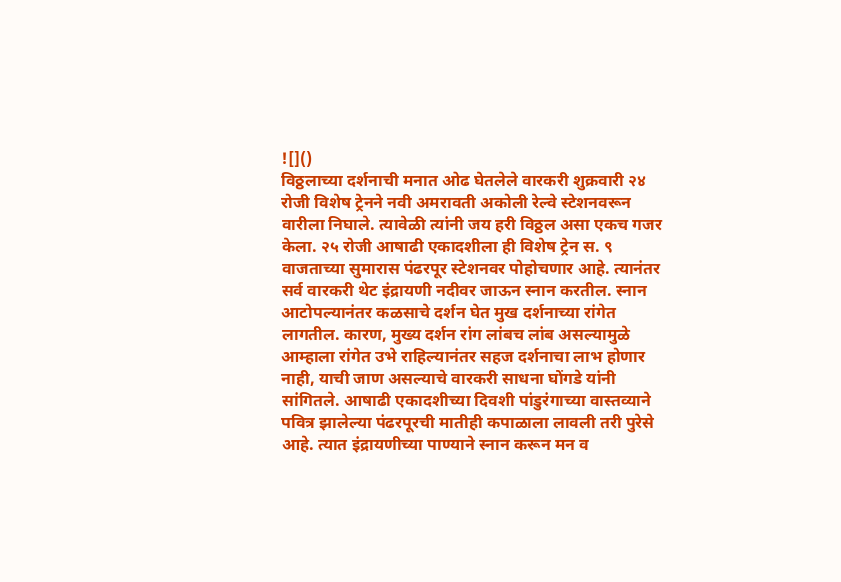![]()
विठ्ठलाच्या दर्शनाची मनात ओढ घेतलेले वारकरी शुक्रवारी २४ रोजी विशेष ट्रेनने नवी अमरावती अकोली रेल्वे स्टेशनवरून वारीला निघाले. त्यावेळी त्यांनी जय हरी विठ्ठल असा एकच गजर केला. २५ रोजी आषाढी एकादशीला ही विशेष ट्रेन स. ९ वाजताच्या सुमारास पंढरपूर स्टेशनवर पोहोचणार आहे. त्यानंतर सर्व वारकरी थेट इंद्रायणी नदीवर जाऊन स्नान करतील. स्नान आटोपल्यानंतर कळसाचे दर्शन घेत मुख दर्शनाच्या रांगेत लागतील. कारण, मुख्य दर्शन रांग लांबच लांब असल्यामुळे आम्हाला रांगेत उभे राहिल्यानंतर सहज दर्शनाचा लाभ होणार नाही, याची जाण असल्याचे वारकरी साधना घोंगडे यांनी सांगितले. आषाढी एकादशीच्या दिवशी पांडुरंगाच्या वास्तव्याने पवित्र झालेल्या पंढरपूरची मातीही कपाळाला लावली तरी पुरेसे आहे. त्यात इंद्रायणीच्या पाण्याने स्नान करून मन व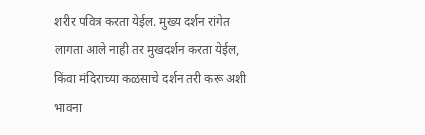शरीर पवित्र करता येईल. मुख्य दर्शन रांगेत लागता आले नाही तर मुखदर्शन करता येईल, किंवा मंदिराच्या कळसाचे दर्शन तरी करू अशी भावना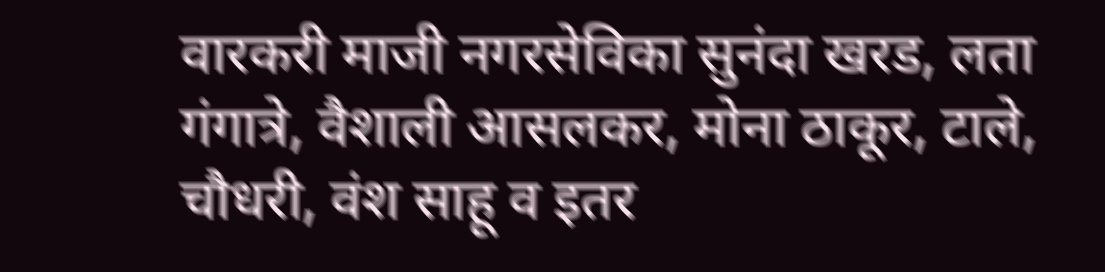वारकरी माजी नगरसेविका सुनंदा खरड, लता गंगात्रे, वैशाली आसलकर, मोना ठाकूर, टाले, चौधरी, वंश साहू व इतर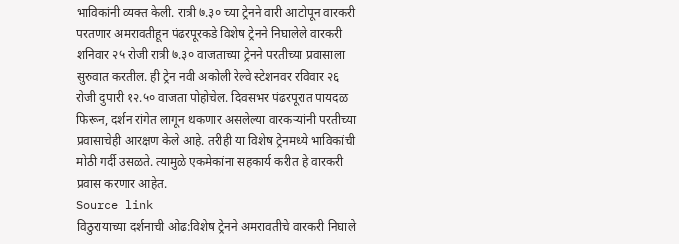भाविकांनी व्यक्त केली. रात्री ७.३० च्या ट्रेनने वारी आटोपून वारकरी परतणार अमरावतीहून पंढरपूरकडे विशेष ट्रेनने निघालेले वारकरी शनिवार २५ रोजी रात्री ७.३० वाजताच्या ट्रेनने परतीच्या प्रवासाला सुरुवात करतील. ही ट्रेन नवी अकोली रेल्वे स्टेशनवर रविवार २६ रोजी दुपारी १२.५० वाजता पोहोचेल. दिवसभर पंढरपूरात पायदळ फिरून, दर्शन रांगेत लागून थकणार असलेल्या वारकऱ्यांनी परतीच्या प्रवासाचेही आरक्षण केले आहे. तरीही या विशेष ट्रेनमध्ये भाविकांची मोठी गर्दी उसळते. त्यामुळे एकमेकांना सहकार्य करीत हे वारकरी प्रवास करणार आहेत.
Source link
विठुरायाच्या दर्शनाची ओढ:विशेष ट्रेनने अमरावतीचे वारकरी निघाले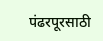पंढरपूरसाठी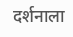दर्शनाला